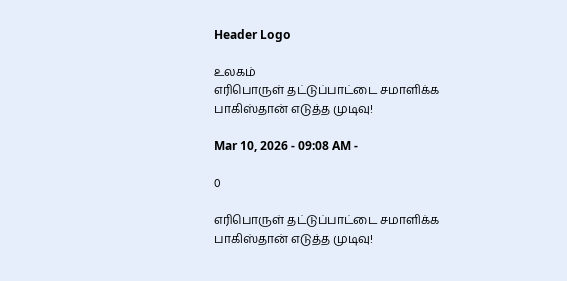Header Logo

உலகம்
எரிபொருள் தட்டுப்பாட்டை சமாளிக்க பாகிஸ்தான் எடுத்த முடிவு!

Mar 10, 2026 - 09:08 AM -

0

எரிபொருள் தட்டுப்பாட்டை சமாளிக்க பாகிஸ்தான் எடுத்த முடிவு!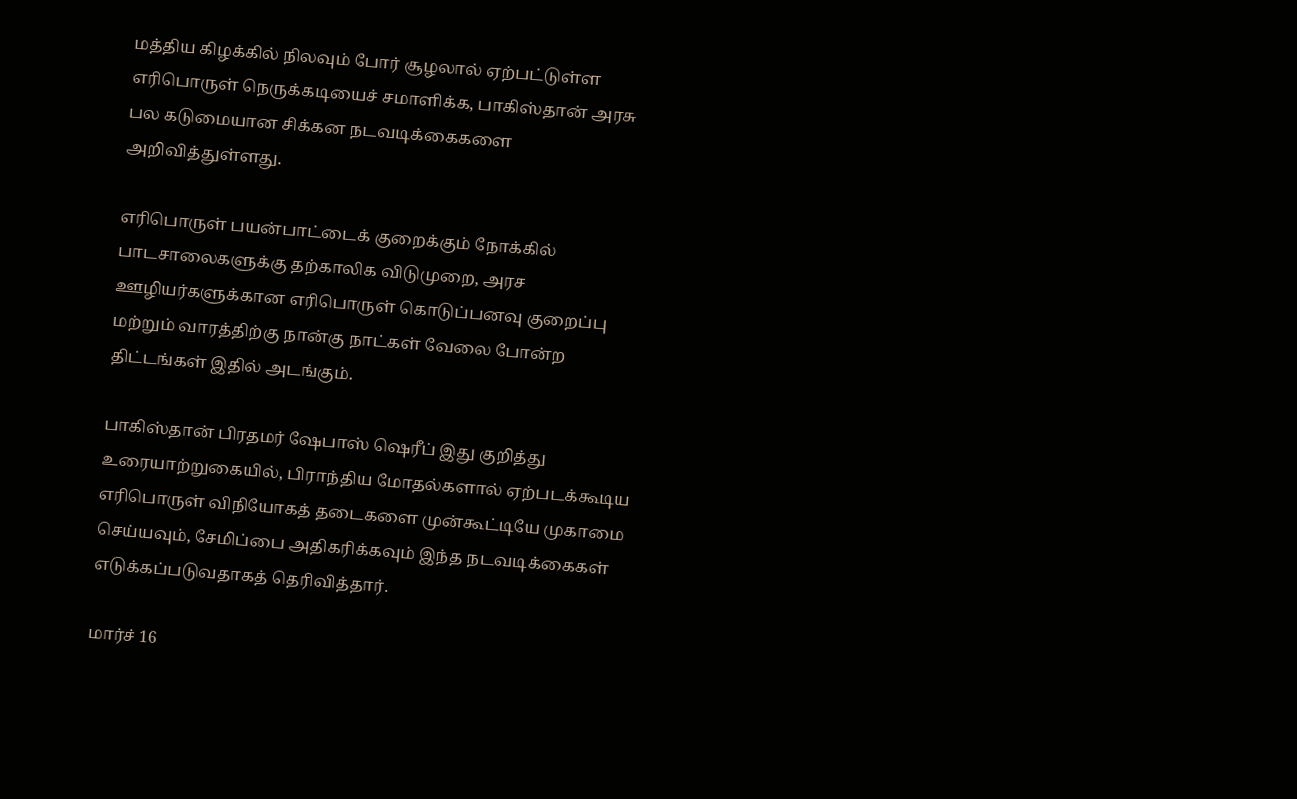மத்திய கிழக்கில் நிலவும் போர் சூழலால் ஏற்பட்டுள்ள எரிபொருள் நெருக்கடியைச் சமாளிக்க, பாகிஸ்தான் அரசு பல கடுமையான சிக்கன நடவடிக்கைகளை அறிவித்துள்ளது.

எரிபொருள் பயன்பாட்டைக் குறைக்கும் நோக்கில் பாடசாலைகளுக்கு தற்காலிக விடுமுறை, அரச ஊழியர்களுக்கான எரிபொருள் கொடுப்பனவு குறைப்பு மற்றும் வாரத்திற்கு நான்கு நாட்கள் வேலை போன்ற திட்டங்கள் இதில் அடங்கும்.

பாகிஸ்தான் பிரதமர் ஷேபாஸ் ஷெரீப் இது குறித்து உரையாற்றுகையில், பிராந்திய மோதல்களால் ஏற்படக்கூடிய எரிபொருள் விநியோகத் தடைகளை முன்கூட்டியே முகாமை செய்யவும், சேமிப்பை அதிகரிக்கவும் இந்த நடவடிக்கைகள் எடுக்கப்படுவதாகத் தெரிவித்தார்.

மார்ச் 16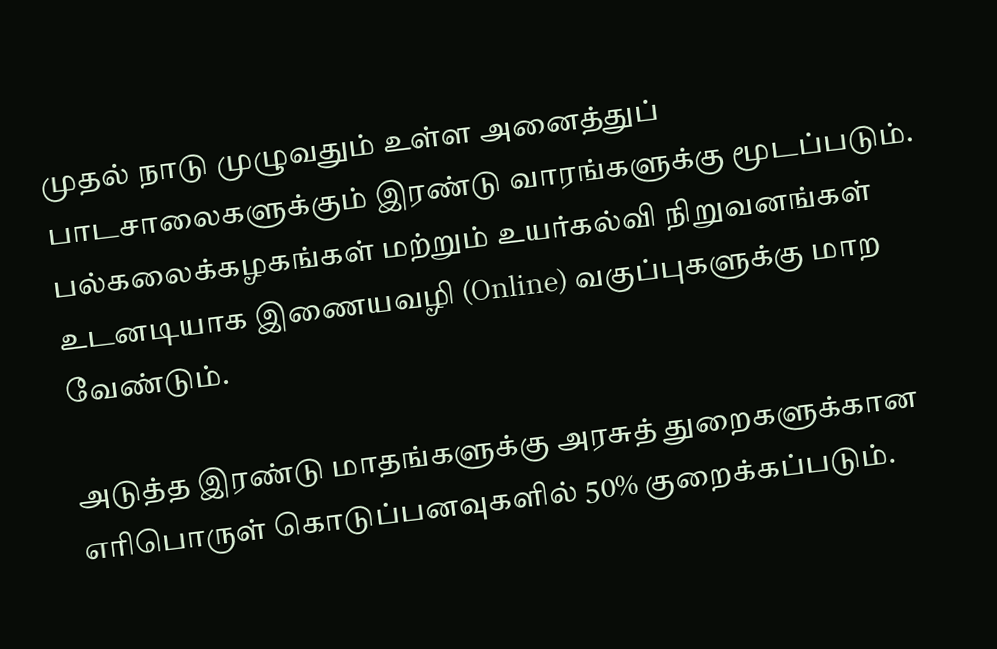முதல் நாடு முழுவதும் உள்ள அனைத்துப் பாடசாலைகளுக்கும் இரண்டு வாரங்களுக்கு மூடப்படும். பல்கலைக்கழகங்கள் மற்றும் உயர்கல்வி நிறுவனங்கள் உடனடியாக இணையவழி (Online) வகுப்புகளுக்கு மாற வேண்டும்.

அடுத்த இரண்டு மாதங்களுக்கு அரசுத் துறைகளுக்கான எரிபொருள் கொடுப்பனவுகளில் 50% குறைக்கப்படும்.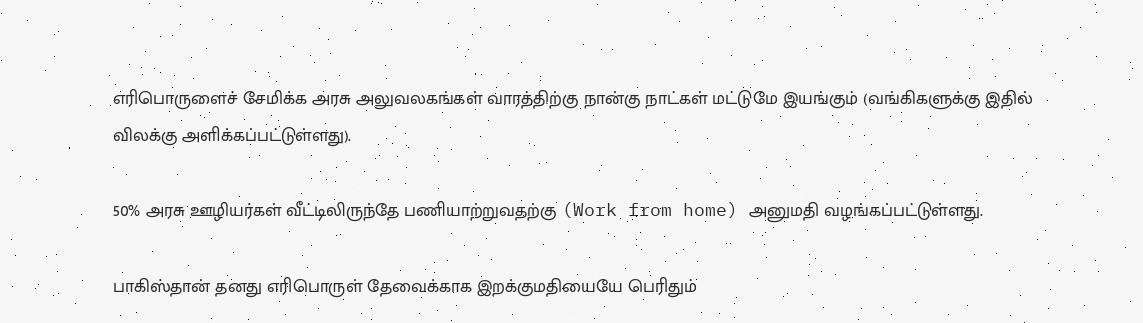எரிபொருளைச் சேமிக்க அரசு அலுவலகங்கள் வாரத்திற்கு நான்கு நாட்கள் மட்டுமே இயங்கும் (வங்கிகளுக்கு இதில் விலக்கு அளிக்கப்பட்டுள்ளது).

50% அரசு ஊழியர்கள் வீட்டிலிருந்தே பணியாற்றுவதற்கு (Work from home) அனுமதி வழங்கப்பட்டுள்ளது.

பாகிஸ்தான் தனது எரிபொருள் தேவைக்காக இறக்குமதியையே பெரிதும்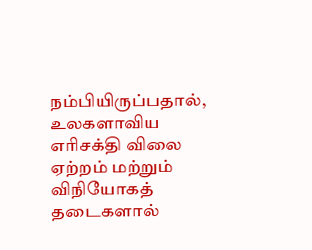நம்பியிருப்பதால், உலகளாவிய எரிசக்தி விலை ஏற்றம் மற்றும் விநியோகத் தடைகளால்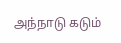அந்நாடு கடும்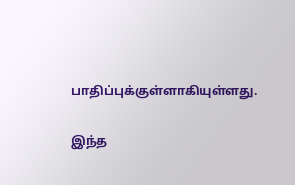பாதிப்புக்குள்ளாகியுள்ளது.

இந்த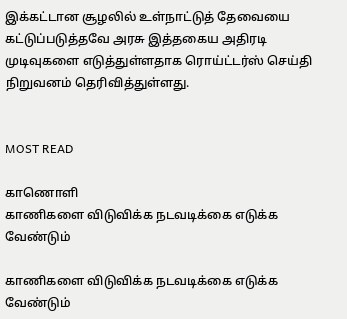இக்கட்டான சூழலில் உள்நாட்டுத் தேவையை கட்டுப்படுத்தவே அரசு இத்தகைய அதிரடி முடிவுகளை எடுத்துள்ளதாக ரொய்ட்டர்ஸ் செய்தி நிறுவனம் தெரிவித்துள்ளது.


MOST READ

காணொளி
காணிகளை விடுவிக்க நடவடிக்கை எடுக்க வேண்டும்

காணிகளை விடுவிக்க நடவடிக்கை எடுக்க வேண்டும்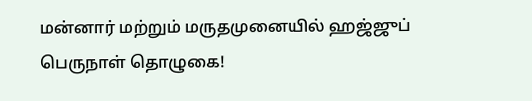மன்னார் மற்றும் மருதமுனையில் ஹஜ்ஜுப் பெருநாள் தொழுகை!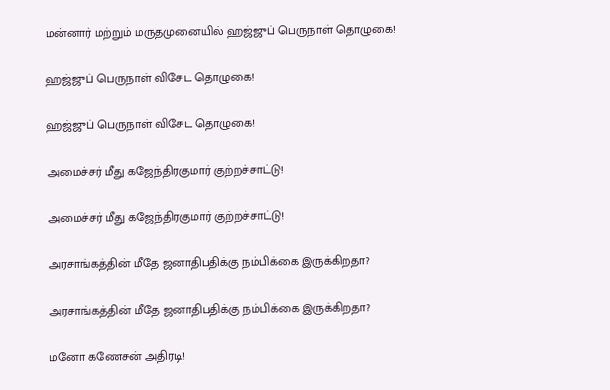மன்னார் மற்றும் மருதமுனையில் ஹஜ்ஜுப் பெருநாள் தொழுகை!

ஹஜ்ஜுப் பெருநாள் விசேட தொழுகை!

ஹஜ்ஜுப் பெருநாள் விசேட தொழுகை!

அமைச்சர் மீது கஜேந்திரகுமார் குற்றச்சாட்டு!

அமைச்சர் மீது கஜேந்திரகுமார் குற்றச்சாட்டு!

அரசாங்கத்தின் மீதே ஜனாதிபதிக்கு நம்பிக்கை இருக்கிறதா?

அரசாங்கத்தின் மீதே ஜனாதிபதிக்கு நம்பிக்கை இருக்கிறதா?

மனோ கணேசன் அதிரடி!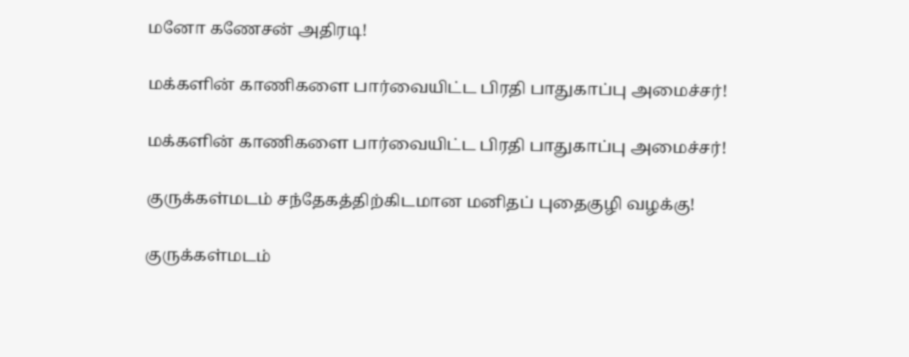மனோ கணேசன் அதிரடி!

மக்களின் காணிகளை பார்வையிட்ட பிரதி பாதுகாப்பு அமைச்சர்!

மக்களின் காணிகளை பார்வையிட்ட பிரதி பாதுகாப்பு அமைச்சர்!

குருக்கள்மடம் சந்தேகத்திற்கிடமான மனிதப் புதைகுழி வழக்கு!

குருக்கள்மடம்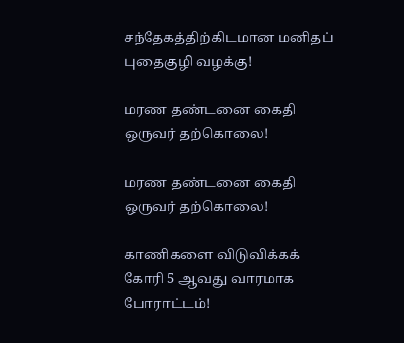சந்தேகத்திற்கிடமான மனிதப் புதைகுழி வழக்கு!

மரண தண்டனை கைதி ஒருவர் தற்கொலை!

மரண தண்டனை கைதி ஒருவர் தற்கொலை!

காணிகளை விடுவிக்கக் கோரி 5 ஆவது வாரமாக போராட்டம்!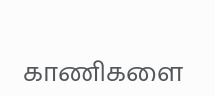காணிகளை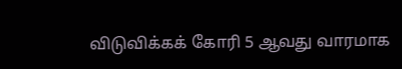விடுவிக்கக் கோரி 5 ஆவது வாரமாக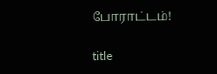போராட்டம்!

title